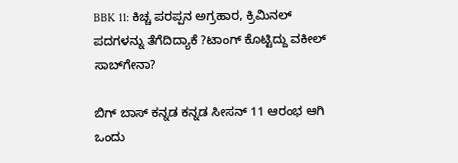BBK 11: ಕಿಚ್ಚ ಪರಪ್ಪನ ಅಗ್ರಹಾರ, ಕ್ರಿಮಿನಲ್ ಪದಗಳನ್ನು ತೆಗೆದಿದ್ಯಾಕೆ ?ಟಾಂಗ್ ಕೊಟ್ಟಿದ್ದು ವಕೀಲ್‌ ಸಾಬ್‌ಗೇನಾ?

ಬಿಗ್‌ ಬಾಸ್ ಕನ್ನಡ ಕನ್ನಡ ಸೀಸನ್ 11 ಆರಂಭ ಆಗಿ ಒಂದು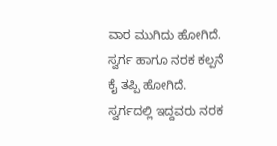ವಾರ ಮುಗಿದು ಹೋಗಿದೆ. ಸ್ವರ್ಗ ಹಾಗೂ ನರಕ ಕಲ್ಪನೆ ಕೈ ತಪ್ಪಿ ಹೋಗಿದೆ. ಸ್ವರ್ಗದಲ್ಲಿ ಇದ್ದವರು ನರಕ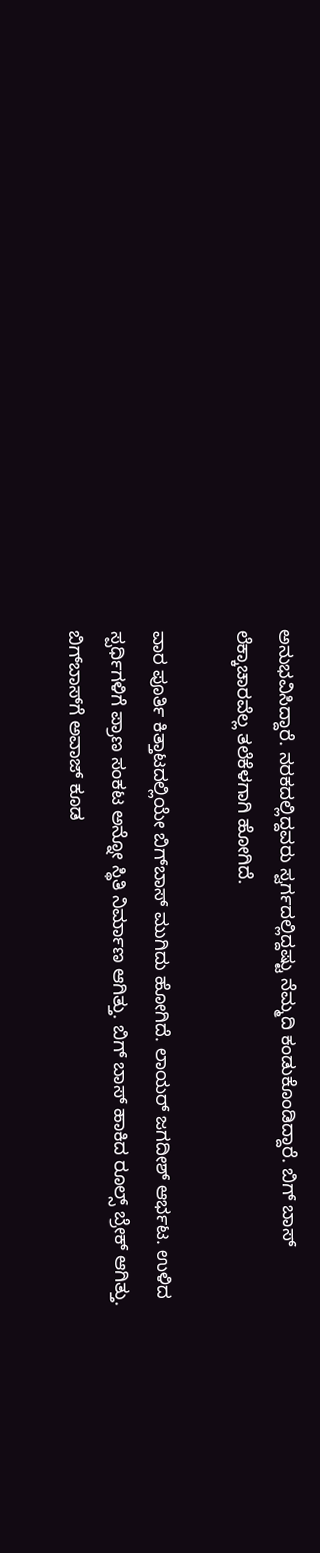ಅನುಭವಿಸಿದ್ದಾರೆ. ನರಕದಲ್ಲಿದ್ದವರು ಸ್ವರ್ಗದಲ್ಲಿದ್ದಷ್ಟು ನೆಮ್ಮದಿ ಕಂಡುಕೊಂಡಿದ್ದಾರೆ. ಬಿಗ್‌ ಬಾಸ್ ಲೆಕ್ಕಾಚಾರವೆಲ್ಲ ತಲೆಕೆಳಗಾಗಿ ಹೋಗಿದೆ.

ವಾರ ಪೂರ್ತಿ ಕಿತ್ತಾಟದಲ್ಲಿಯೇ ಬಿಗ್‌ಬಾಸ್ ಮುಗಿದು ಹೋಗಿದೆ. ಲಾಯರ್ ಜಗದೀಶ್ ಆರ್ಭಟ. ಉಳಿದ ಸ್ಪರ್ಧಿಗಳಿಗೆ ಪ್ರಾಣ ಸಂಕಟ ಅನ್ನೋ ಸ್ಥಿತಿ ನಿರ್ಮಾಣ ಆಗಿತ್ತು. ಬಿಗ್ ಬಾಸ್ ಹಾಕಿದ ರೂಲ್ಸ್ ಬ್ರೇಕ್ ಆಗಿತ್ತು. ಬಿಗ್‌ಬಾಸ್‌ಗೆ ಅವಾಜ್ ಕೂಡ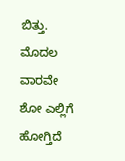ಬಿತ್ತು. ಮೊದಲ ವಾರವೇ ಶೋ ಎಲ್ಲಿಗೆ ಹೋಗ್ತಿದೆ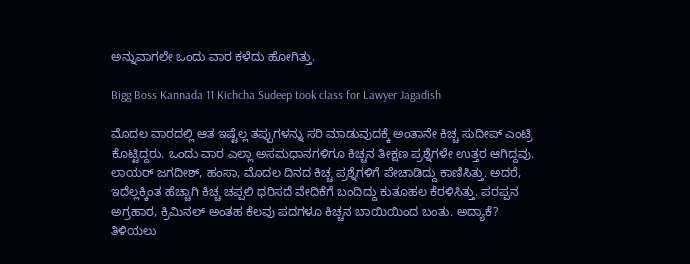ಅನ್ನುವಾಗಲೇ ಒಂದು ವಾರ ಕಳೆದು ಹೋಗಿತ್ತು.

Bigg Boss Kannada 11 Kichcha Sudeep took class for Lawyer Jagadish

ಮೊದಲ ವಾರದಲ್ಲಿ ಆತ ಇಷ್ಟೆಲ್ಲ ತಪ್ಪುಗಳನ್ನು ಸರಿ ಮಾಡುವುದಕ್ಕೆ ಅಂತಾನೇ ಕಿಚ್ಚ ಸುದೀಪ್ ಎಂಟ್ರಿ ಕೊಟ್ಟಿದ್ದರು. ಒಂದು ವಾರ ಎಲ್ಲಾ ಅಸಮಧಾನಗಳಿಗೂ ಕಿಚ್ಚನ ತೀಕ್ಷಣ ಪ್ರಶ್ನೆಗಳೇ ಉತ್ತರ ಆಗಿದ್ದವು. ಲಾಯರ್ ಜಗದೀಶ್, ಹಂಸಾ, ಮೊದಲ ದಿನದ ಕಿಚ್ಚ ಪ್ರಶ್ನೆಗಳಿಗೆ ಪೇಚಾಡಿದ್ದು ಕಾಣಿಸಿತ್ತು. ಅದರೆ, ಇದೆಲ್ಲಕ್ಕಿಂತ ಹೆಚ್ಚಾಗಿ ಕಿಚ್ಚ ಚಪ್ಪಲಿ ಧರಿಸದೆ ವೇದಿಕೆಗೆ ಬಂದಿದ್ದು ಕುತೂಹಲ ಕೆರಳಿಸಿತ್ತು. ಪರಪ್ಪನ ಅಗ್ರಹಾರ, ಕ್ರಿಮಿನಲ್ ಅಂತಹ ಕೆಲವು ಪದಗಳೂ ಕಿಚ್ಚನ ಬಾಯಿಯಿಂದ ಬಂತು. ಅದ್ಯಾಕೆ? ತಿಳಿಯಲು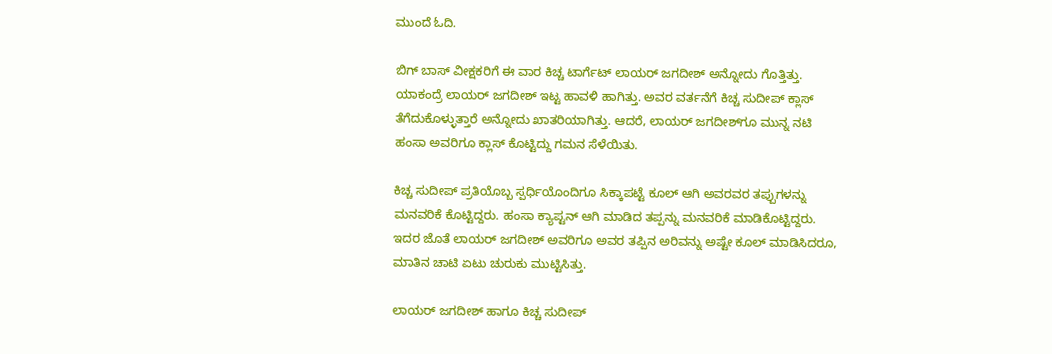ಮುಂದೆ ಓದಿ.

ಬಿಗ್ ಬಾಸ್ ವೀಕ್ಷಕರಿಗೆ ಈ ವಾರ ಕಿಚ್ಚ ಟಾರ್ಗೆಟ್ ಲಾಯರ್ ಜಗದೀಶ್ ಅನ್ನೋದು ಗೊತ್ತಿತ್ತು. ಯಾಕಂದ್ರೆ ಲಾಯರ್ ಜಗದೀಶ್ ಇಟ್ಟ ಹಾವಳಿ ಹಾಗಿತ್ತು. ಅವರ ವರ್ತನೆಗೆ ಕಿಚ್ಚ ಸುದೀಪ್ ಕ್ಲಾಸ್ ತೆಗೆದುಕೊಳ್ಳುತ್ತಾರೆ ಅನ್ನೋದು ಖಾತರಿಯಾಗಿತ್ತು. ಆದರೆ, ಲಾಯರ್ ಜಗದೀಶ್‌ಗೂ ಮುನ್ನ ನಟಿ ಹಂಸಾ ಅವರಿಗೂ ಕ್ಲಾಸ್ ಕೊಟ್ಟಿದ್ದು ಗಮನ ಸೆಳೆಯಿತು.

ಕಿಚ್ಚ ಸುದೀಪ್ ಪ್ರತಿಯೊಬ್ಬ ಸ್ಪರ್ಧಿಯೊಂದಿಗೂ ಸಿಕ್ಕಾಪಟ್ಟೆ ಕೂಲ್ ಆಗಿ ಅವರವರ ತಪ್ಪುಗಳನ್ನು ಮನವರಿಕೆ ಕೊಟ್ಟಿದ್ದರು. ಹಂಸಾ ಕ್ಯಾಪ್ಟನ್ ಆಗಿ ಮಾಡಿದ ತಪ್ಪನ್ನು ಮನವರಿಕೆ ಮಾಡಿಕೊಟ್ಟಿದ್ದರು. ಇದರ ಜೊತೆ ಲಾಯರ್ ಜಗದೀಶ್ ಅವರಿಗೂ ಅವರ ತಪ್ಪಿನ ಅರಿವನ್ನು ಅಷ್ಟೇ ಕೂಲ್ ಮಾಡಿಸಿದರೂ, ಮಾತಿನ ಚಾಟಿ ಏಟು ಚುರುಕು ಮುಟ್ಟಿಸಿತ್ತು.

ಲಾಯರ್ ಜಗದೀಶ್ ಹಾಗೂ ಕಿಚ್ಚ ಸುದೀಪ್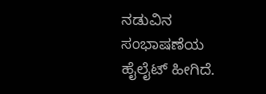ನಡುವಿನ ಸಂಭಾಷಣೆಯ ಹೈಲೈಟ್ ಹೀಗಿದೆ.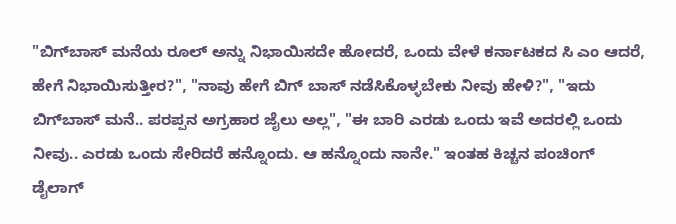"ಬಿಗ್‌ಬಾಸ್ ಮನೆಯ ರೂಲ್ ಅನ್ನು ನಿಭಾಯಿಸದೇ ಹೋದರೆ, ಒಂದು ವೇಳೆ ಕರ್ನಾಟಕದ ಸಿ ಎಂ ಆದರೆ, ಹೇಗೆ ನಿಭಾಯಿಸುತ್ತೀರ?", "ನಾವು ಹೇಗೆ ಬಿಗ್ ಬಾಸ್ ನಡೆಸಿಕೊಳ್ಳಬೇಕು ನೀವು ಹೇಳಿ?", "ಇದು ಬಿಗ್‌ಬಾಸ್ ಮನೆ.. ಪರಪ್ಪನ ಅಗ್ರಹಾರ ಜೈಲು ಅಲ್ಲ", "ಈ ಬಾರಿ ಎರಡು ಒಂದು ಇವೆ ಅದರಲ್ಲಿ ಒಂದು ನೀವು.. ಎರಡು ಒಂದು ಸೇರಿದರೆ ಹನ್ನೊಂದು. ಆ ಹನ್ನೊಂದು ನಾನೇ." ಇಂತಹ ಕಿಚ್ಚನ ಪಂಚಿಂಗ್ ಡೈಲಾಗ್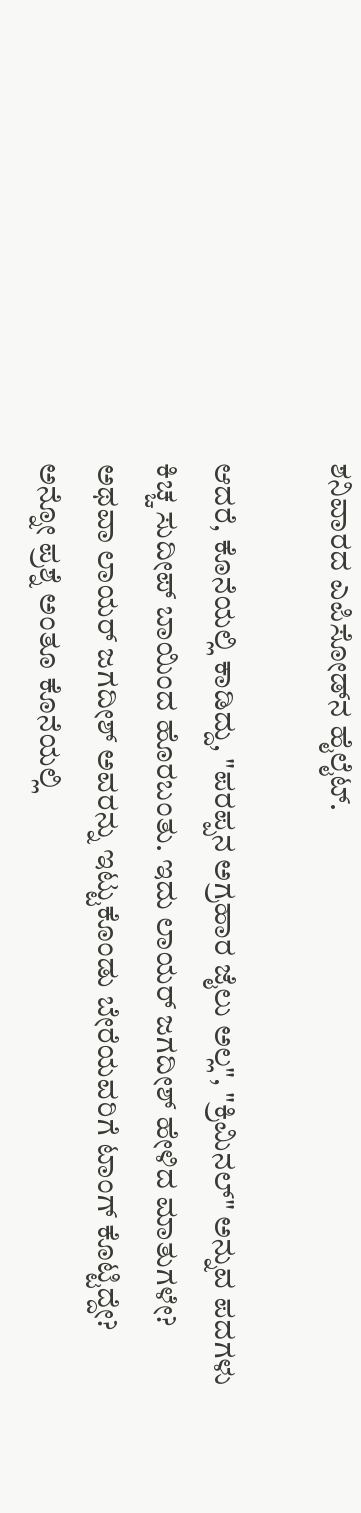ಶನಿವಾರದ ಎಪಿಸೋಡ್‌ನ ಹೈಲೈಟ್.

ಆದರೆ, ಕೊನೆಯಲ್ಲಿ ಕಾಡಿದ್ದು, "ಪರಪ್ಪನ ಅಗ್ರಹಾರ ಜೈಲು ಅಲ್ಲ", "ಕ್ರಿಮಿನಲ್" ಅನ್ನುವ ಪದಗಳು ಕಿಚ್ಚ ಸುದೀಪ್ ಬಾಯಿಂದ ಹೊರಬಂತು. ಇದು ಲಾಯರ್ ಜಗದೀಶ್ ಹೇಳಿದ ಮಾತುಗಳೇ? ಅಥವಾ ಲಾಯರ್ ಜಗದೀಶ್ ಅವರನ್ನು ಇಟ್ಟುಕೊಂಡು ಬೇರೆಯವರಿಗೆ ಟಾಂಗ್ ಕೊಟ್ಟಿದ್ದೇ? ಅನ್ನೋ ಪ್ರಶ್ನೆ ಅಂತೂ ಕೊನೆಯಲ್ಲಿ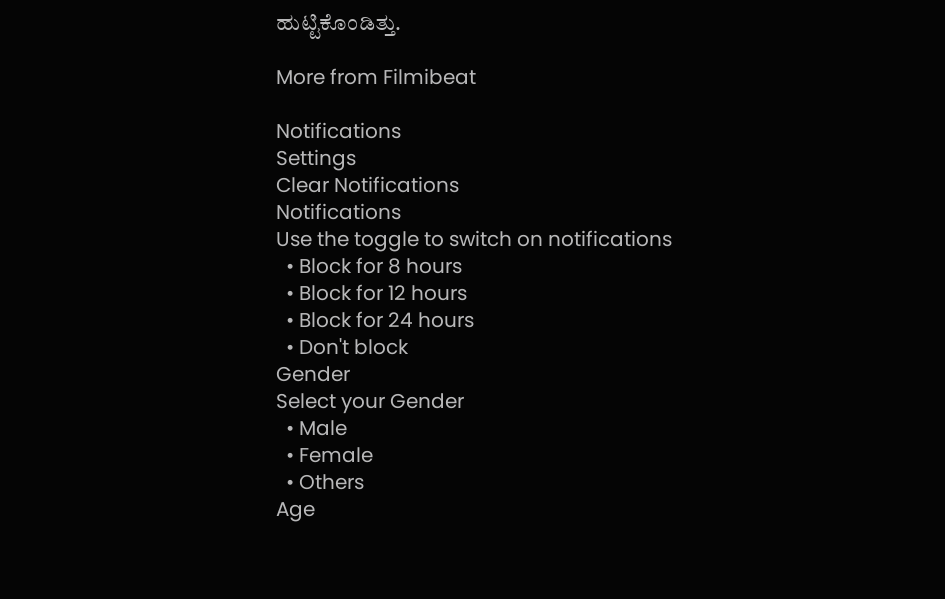ಹುಟ್ಟಿಕೊಂಡಿತ್ತು.

More from Filmibeat

Notifications
Settings
Clear Notifications
Notifications
Use the toggle to switch on notifications
  • Block for 8 hours
  • Block for 12 hours
  • Block for 24 hours
  • Don't block
Gender
Select your Gender
  • Male
  • Female
  • Others
Age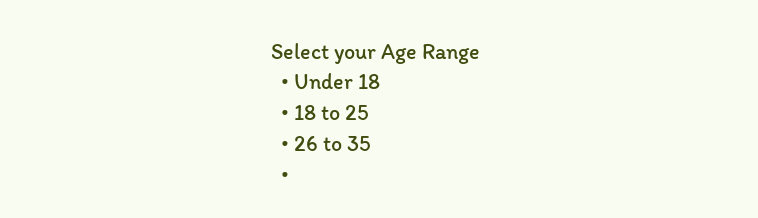Select your Age Range
  • Under 18
  • 18 to 25
  • 26 to 35
  •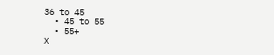36 to 45
  • 45 to 55
  • 55+
X